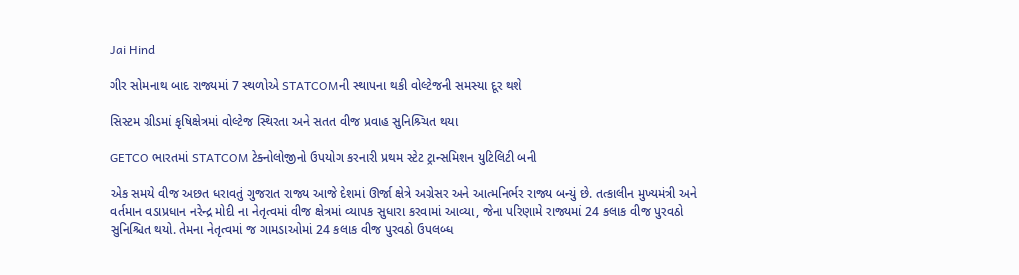Jai Hind

ગીર સોમનાથ બાદ રાજ્યમાં 7 સ્થળોએ STATCOMની સ્થાપના થકી વોલ્ટેજની સમસ્યા દૂર થશે

સિસ્ટમ ગ્રીડમાં કૃષિક્ષેત્રમાં વોલ્ટેજ સ્થિરતા અને સતત વીજ પ્રવાહ સુનિશ્ર્ચિત થયા

GETCO ભારતમાં STATCOM ટેક્નોલોજીનો ઉપયોગ કરનારી પ્રથમ સ્ટેટ ટ્રાન્સમિશન યુટિલિટી બની

એક સમયે વીજ અછત ધરાવતું ગુજરાત રાજ્ય આજે દેશમાં ઊર્જા ક્ષેત્રે અગ્રેસર અને આત્મનિર્ભર રાજ્ય બન્યું છે. તત્કાલીન મુખ્યમંત્રી અને વર્તમાન વડાપ્રધાન નરેન્દ્ર મોદી ના નેતૃત્વમાં વીજ ક્ષેત્રમાં વ્યાપક સુધારા કરવામાં આવ્યા, જેના પરિણામે રાજ્યમાં 24 કલાક વીજ પુરવઠો સુનિશ્ચિત થયો. તેમના નેતૃત્વમાં જ ગામડાઓમાં 24 કલાક વીજ પુરવઠો ઉપલબ્ધ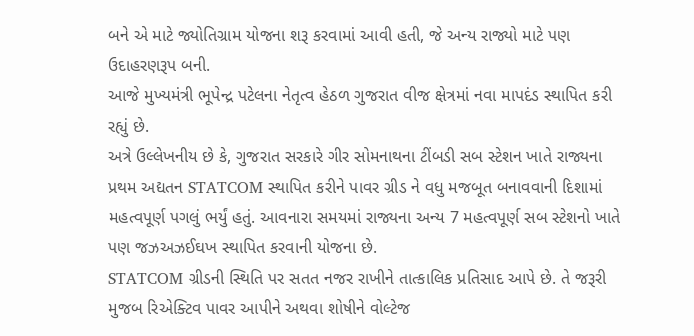બને એ માટે જ્યોતિગ્રામ યોજના શરૂ કરવામાં આવી હતી, જે અન્ય રાજ્યો માટે પણ ઉદાહરણરૂપ બની.
આજે મુખ્યમંત્રી ભૂપેન્દ્ર પટેલના નેતૃત્વ હેઠળ ગુજરાત વીજ ક્ષેત્રમાં નવા માપદંડ સ્થાપિત કરી રહ્યું છે.
અત્રે ઉલ્લેખનીય છે કે, ગુજરાત સરકારે ગીર સોમનાથના ટીંબડી સબ સ્ટેશન ખાતે રાજ્યના પ્રથમ અદ્યતન STATCOM સ્થાપિત કરીને પાવર ગ્રીડ ને વધુ મજબૂત બનાવવાની દિશામાં મહત્વપૂર્ણ પગલું ભર્યું હતું. આવનારા સમયમાં રાજ્યના અન્ય 7 મહત્વપૂર્ણ સબ સ્ટેશનો ખાતે પણ જઝઅઝઈઘખ સ્થાપિત કરવાની યોજના છે.
STATCOM ગ્રીડની સ્થિતિ પર સતત નજર રાખીને તાત્કાલિક પ્રતિસાદ આપે છે. તે જરૂરી મુજબ રિએક્ટિવ પાવર આપીને અથવા શોષીને વોલ્ટેજ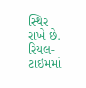સ્થિર રાખે છે. રિયલ-ટાઇમમાં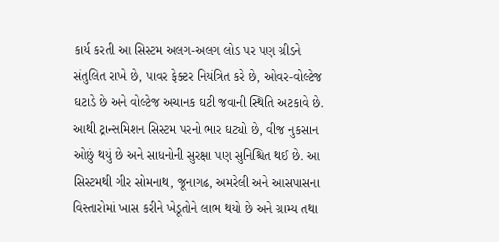કાર્ય કરતી આ સિસ્ટમ અલગ-અલગ લોડ પર પણ ગ્રીડને સંતુલિત રાખે છે, પાવર ફેક્ટર નિયંત્રિત કરે છે, ઓવર-વોલ્ટેજ ઘટાડે છે અને વોલ્ટેજ અચાનક ઘટી જવાની સ્થિતિ અટકાવે છે. આથી ટ્રાન્સમિશન સિસ્ટમ પરનો ભાર ઘટ્યો છે, વીજ નુકસાન ઓછું થયું છે અને સાધનોની સુરક્ષા પણ સુનિશ્ચિત થઈ છે. આ સિસ્ટમથી ગીર સોમનાથ, જૂનાગઢ, અમરેલી અને આસપાસના વિસ્તારોમાં ખાસ કરીને ખેડૂતોને લાભ થયો છે અને ગ્રામ્ય તથા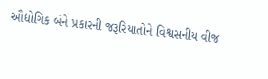ઔદ્યોગિક બંને પ્રકારની જરૂરિયાતોને વિશ્વસનીય વીજ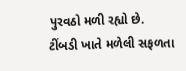પુરવઠો મળી રહ્યો છે.
ટીંબડી ખાતે મળેલી સફળતા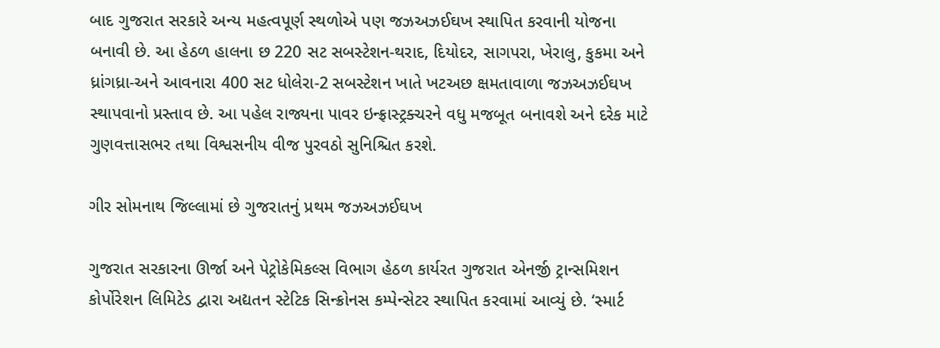બાદ ગુજરાત સરકારે અન્ય મહત્વપૂર્ણ સ્થળોએ પણ જઝઅઝઈઘખ સ્થાપિત કરવાની યોજના બનાવી છે. આ હેઠળ હાલના છ 220 સટ સબસ્ટેશન-થરાદ, દિયોદર, સાગપરા, ખેરાલુ, કુકમા અને ધ્રાંગધ્રા-અને આવનારા 400 સટ ધોલેરા-2 સબસ્ટેશન ખાતે ખટઅછ ક્ષમતાવાળા જઝઅઝઈઘખ સ્થાપવાનો પ્રસ્તાવ છે. આ પહેલ રાજ્યના પાવર ઇન્ફ્રાસ્ટ્રક્ચરને વધુ મજબૂત બનાવશે અને દરેક માટે ગુણવત્તાસભર તથા વિશ્વસનીય વીજ પુરવઠો સુનિશ્ચિત કરશે.

ગીર સોમનાથ જિલ્લામાં છે ગુજરાતનું પ્રથમ જઝઅઝઈઘખ

ગુજરાત સરકારના ઊર્જા અને પેટ્રોકેમિકલ્સ વિભાગ હેઠળ કાર્યરત ગુજરાત એનર્જી ટ્રાન્સમિશન કોર્પોરેશન લિમિટેડ દ્વારા અદ્યતન સ્ટેટિક સિન્ક્રોનસ કમ્પેન્સેટર સ્થાપિત કરવામાં આવ્યું છે. ‘સ્માર્ટ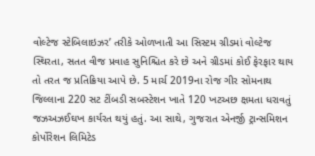વોલ્ટેજ સ્ટેબિલાઇઝર’ તરીકે ઓળખાતી આ સિસ્ટમ ગ્રીડમાં વોલ્ટેજ સ્થિરતા, સતત વીજ પ્રવાહ સુનિશ્ચિત કરે છે અને ગ્રીડમાં કોઈ ફેરફાર થાય તો તરત જ પ્રતિક્રિયા આપે છે. 5 માર્ચ 2019ના રોજ ગીર સોમનાથ જિલ્લાના 220 સટ ટીંબડી સબસ્ટેશન ખાતે 120 ખટઅછ ક્ષમતા ધરાવતું જઝઅઝઈઘખ કાર્યરત થયું હતું. આ સાથે, ગુજરાત એનર્જી ટ્રાન્સમિશન કોર્પોરેશન લિમિટેડ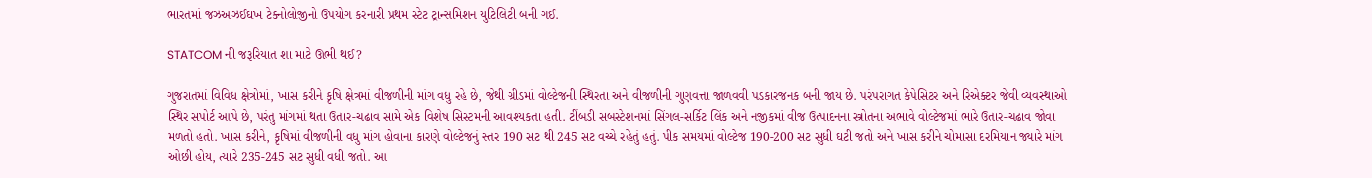ભારતમાં જઝઅઝઈઘખ ટેક્નોલોજીનો ઉપયોગ કરનારી પ્રથમ સ્ટેટ ટ્રાન્સમિશન યુટિલિટી બની ગઈ.

STATCOM ની જરૂરિયાત શા માટે ઊભી થઈ?

ગુજરાતમાં વિવિધ ક્ષેત્રોમાં, ખાસ કરીને કૃષિ ક્ષેત્રમાં વીજળીની માંગ વધુ રહે છે, જેથી ગ્રીડમાં વોલ્ટેજની સ્થિરતા અને વીજળીની ગુણવત્તા જાળવવી પડકારજનક બની જાય છે. પરંપરાગત કેપેસિટર અને રિએક્ટર જેવી વ્યવસ્થાઓ સ્થિર સપોર્ટ આપે છે, પરંતુ માંગમાં થતા ઉતાર-ચઢાવ સામે એક વિશેષ સિસ્ટમની આવશ્યકતા હતી. ટીંબડી સબસ્ટેશનમાં સિંગલ-સર્કિટ લિંક અને નજીકમાં વીજ ઉત્પાદનના સ્ત્રોતના અભાવે વોલ્ટેજમાં ભારે ઉતાર-ચઢાવ જોવા મળતો હતો. ખાસ કરીને, કૃષિમાં વીજળીની વધુ માંગ હોવાના કારણે વોલ્ટેજનું સ્તર 190 સટ થી 245 સટ વચ્ચે રહેતું હતું. પીક સમયમાં વોલ્ટેજ 190-200 સટ સુધી ઘટી જતો અને ખાસ કરીને ચોમાસા દરમિયાન જ્યારે માંગ ઓછી હોય, ત્યારે 235-245 સટ સુધી વધી જતો. આ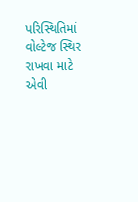પરિસ્થિતિમાં વોલ્ટેજ સ્થિર રાખવા માટે એવી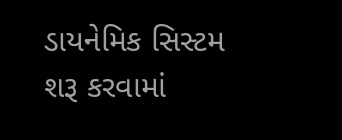ડાયનેમિક સિસ્ટમ શરૂ કરવામાં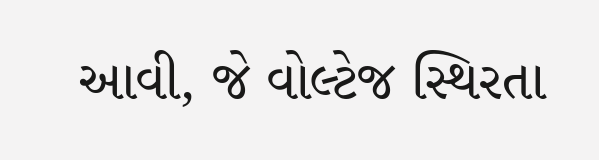આવી, જે વોલ્ટેજ સ્થિરતા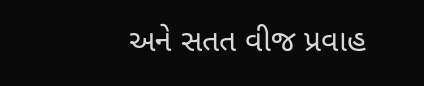અને સતત વીજ પ્રવાહ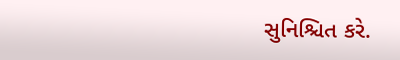સુનિશ્ચિત કરે.